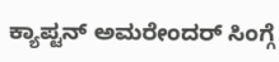ಕ್ಯಾಪ್ಟನ್ ಅಮರೇಂದರ್ ಸಿಂಗ್ಗೆ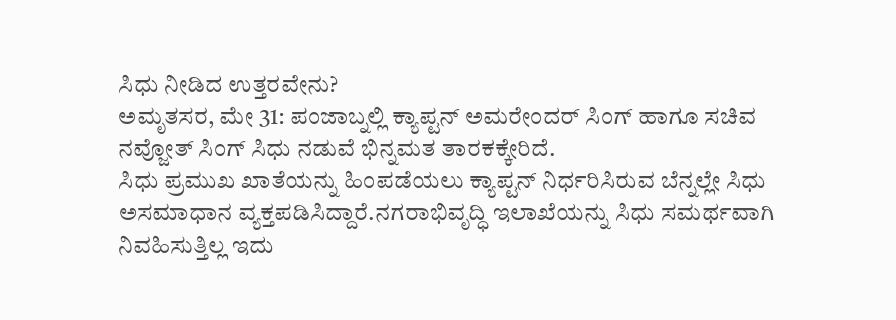ಸಿಧು ನೀಡಿದ ಉತ್ತರವೇನು?
ಅಮೃತಸರ, ಮೇ 31: ಪಂಜಾಬ್ನಲ್ಲಿ ಕ್ಯಾಪ್ಟನ್ ಅಮರೇಂದರ್ ಸಿಂಗ್ ಹಾಗೂ ಸಚಿವ ನವ್ಜೋತ್ ಸಿಂಗ್ ಸಿಧು ನಡುವೆ ಭಿನ್ನಮತ ತಾರಕಕ್ಕೇರಿದೆ.
ಸಿಧು ಪ್ರಮುಖ ಖಾತೆಯನ್ನು ಹಿಂಪಡೆಯಲು ಕ್ಯಾಪ್ಟನ್ ನಿರ್ಧರಿಸಿರುವ ಬೆನ್ನಲ್ಲೇ ಸಿಧು ಅಸಮಾಧಾನ ವ್ಯಕ್ತಪಡಿಸಿದ್ದಾರೆ.ನಗರಾಭಿವೃದ್ಧಿ ಇಲಾಖೆಯನ್ನು ಸಿಧು ಸಮರ್ಥವಾಗಿ ನಿವಹಿಸುತ್ತಿಲ್ಲ ಇದು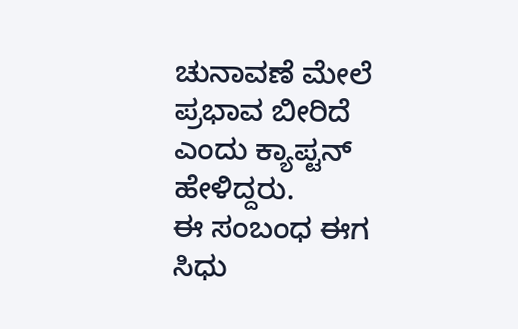ಚುನಾವಣೆ ಮೇಲೆ ಪ್ರಭಾವ ಬೀರಿದೆ ಎಂದು ಕ್ಯಾಪ್ಟನ್ ಹೇಳಿದ್ದರು.
ಈ ಸಂಬಂಧ ಈಗ ಸಿಧು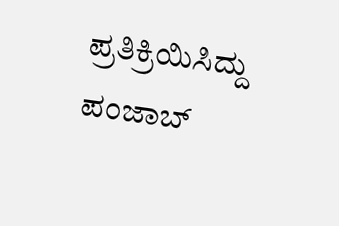ಪ್ರತಿಕ್ರಿಯಿಸಿದ್ದು ಪಂಜಾಬ್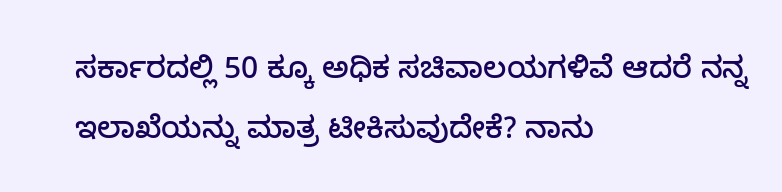ಸರ್ಕಾರದಲ್ಲಿ 50 ಕ್ಕೂ ಅಧಿಕ ಸಚಿವಾಲಯಗಳಿವೆ ಆದರೆ ನನ್ನ ಇಲಾಖೆಯನ್ನು ಮಾತ್ರ ಟೀಕಿಸುವುದೇಕೆ? ನಾನು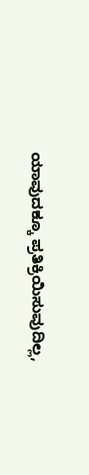ಯಾವುದಕ್ಕೂ ಪ್ರತಿಕ್ರಿಯಿಸುವುದಿಲ್ಲ,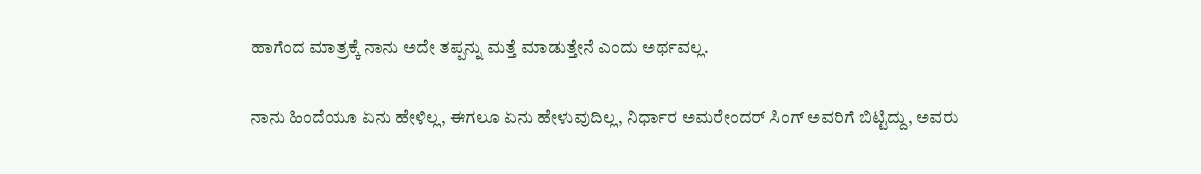ಹಾಗೆಂದ ಮಾತ್ರಕ್ಕೆ ನಾನು ಅದೇ ತಪ್ಪನ್ನು ಮತ್ತೆ ಮಾಡುತ್ತೇನೆ ಎಂದು ಅರ್ಥವಲ್ಲ.

ನಾನು ಹಿಂದೆಯೂ ಏನು ಹೇಳಿಲ್ಲ, ಈಗಲೂ ಏನು ಹೇಳುವುದಿಲ್ಲ, ನಿರ್ಧಾರ ಅಮರೇಂದರ್ ಸಿಂಗ್ ಅವರಿಗೆ ಬಿಟ್ಟಿದ್ದು, ಅವರು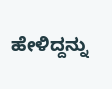ಹೇಳಿದ್ದನ್ನು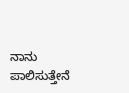ನಾನು ಪಾಲಿಸುತ್ತೇನೆ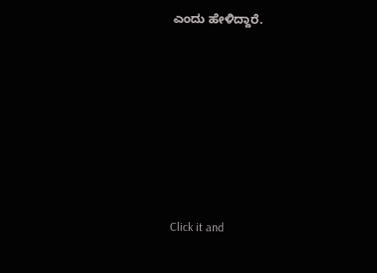ಎಂದು ಹೇಳಿದ್ದಾರೆ.












Click it and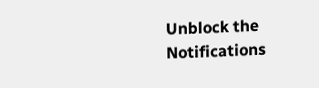Unblock the Notifications